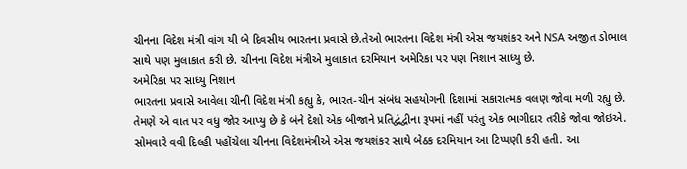ચીનના વિદેશ મંત્રી વાંગ યી બે દિવસીય ભારતના પ્રવાસે છે.તેઓ ભારતના વિદેશ મંત્રી એસ જયશંકર અને NSA અજીત ડોભાલ સાથે પણ મુલાકાત કરી છે. ચીનના વિદેશ મંત્રીએ મુલાકાત દરમિયાન અમેરિકા પર પણ નિશાન સાધ્યુ છે.
અમેરિકા પર સાધ્યુ નિશાન
ભારતના પ્રવાસે આવેલા ચીની વિદેશ મંત્રી કહ્યુ કે, ભારત-ચીન સંબંધ સહયોગની દિશામાં સકારાત્મક વલણ જોવા મળી રહ્યુ છે. તેમણે એ વાત પર વધુ જોર આપ્યુ છે કે બંને દેશો એક બીજાને પ્રતિદ્વંદ્વીના રૂપમાં નહીં પરંતુ એક ભાગીદાર તરીકે જોવા જોઇએ. સોમવારે વવી દિલ્હી પહોંચેલા ચીનના વિદેશમંત્રીએ એસ જયશંકર સાથે બેઠક દરમિયાન આ ટિપ્પણી કરી હતી. આ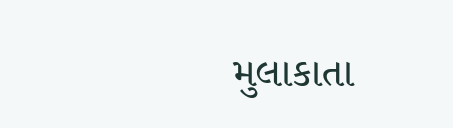મુલાકાતા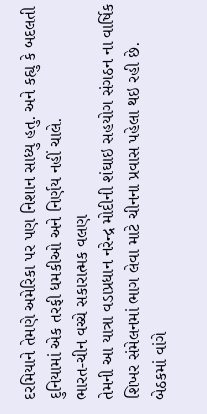દરમિયાને તેમણે અમેરિકા પર પણ નિશાન સાધ્યુ હતુ. અને કહ્યુ કે બદલતી દુનિયામાં એક તરફી ધમકીઓ અને નિર્ણય નહીં ચાલે.
ભારત-ચીન વચ્ચે સકારાત્મક વલણ
તેમની આ યાત્રા વડાપ્રધાન નરેન્દ્ર મોદીની શંઘાઇ સહયોગ સંગઠન ના વાર્ષિક શિખર સંમેલનમાં ભાગ લેવા માટે ચીનના પ્રવાસ પહેલા થઇ રહી છે. બેઠકમાં વાંગે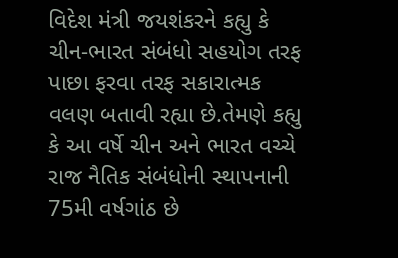વિદેશ મંત્રી જયશંકરને કહ્યુ કે ચીન-ભારત સંબંધો સહયોગ તરફ પાછા ફરવા તરફ સકારાત્મક વલણ બતાવી રહ્યા છે.તેમણે કહ્યુ કે આ વર્ષે ચીન અને ભારત વચ્ચે રાજ નૈતિક સંબંધોની સ્થાપનાની 75મી વર્ષગાંઠ છે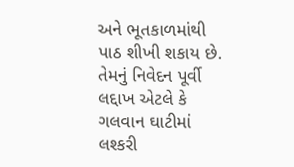અને ભૂતકાળમાંથી પાઠ શીખી શકાય છે. તેમનું નિવેદન પૂર્વી લદ્દાખ એટલે કે ગલવાન ઘાટીમાં લશ્કરી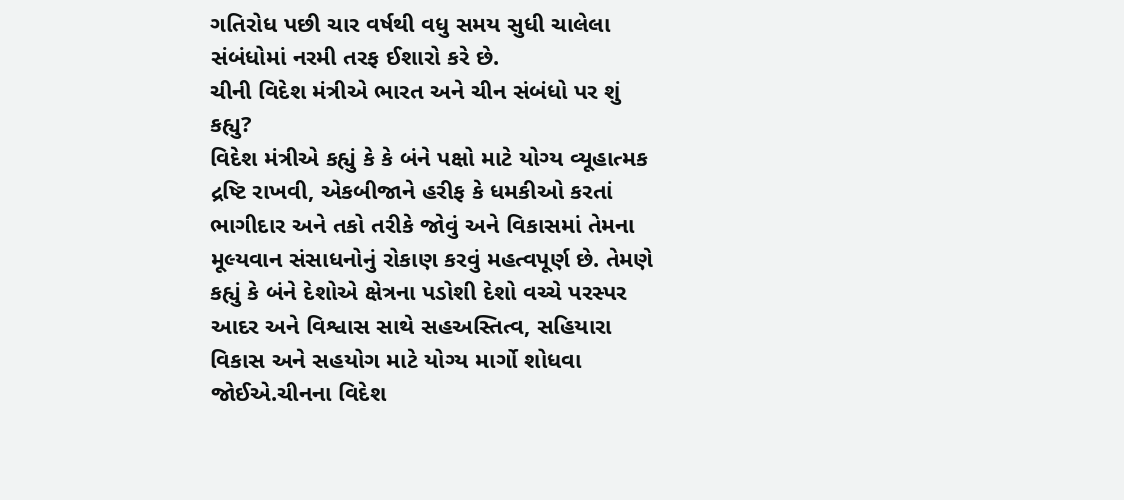ગતિરોધ પછી ચાર વર્ષથી વધુ સમય સુધી ચાલેલા સંબંધોમાં નરમી તરફ ઈશારો કરે છે.
ચીની વિદેશ મંત્રીએ ભારત અને ચીન સંબંધો પર શું કહ્યુ?
વિદેશ મંત્રીએ કહ્યું કે કે બંને પક્ષો માટે યોગ્ય વ્યૂહાત્મક દ્રષ્ટિ રાખવી, એકબીજાને હરીફ કે ધમકીઓ કરતાં ભાગીદાર અને તકો તરીકે જોવું અને વિકાસમાં તેમના મૂલ્યવાન સંસાધનોનું રોકાણ કરવું મહત્વપૂર્ણ છે. તેમણે કહ્યું કે બંને દેશોએ ક્ષેત્રના પડોશી દેશો વચ્ચે પરસ્પર આદર અને વિશ્વાસ સાથે સહઅસ્તિત્વ, સહિયારા વિકાસ અને સહયોગ માટે યોગ્ય માર્ગો શોધવા જોઈએ.ચીનના વિદેશ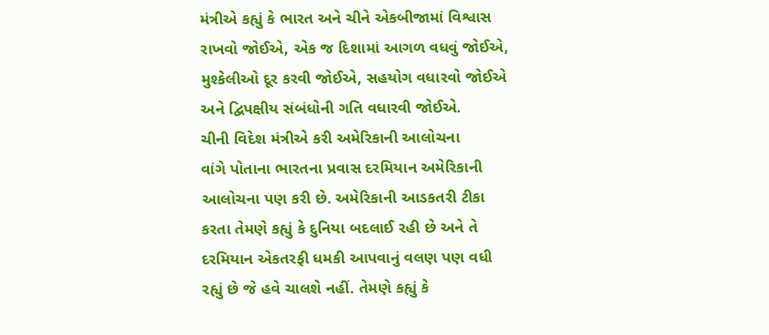મંત્રીએ કહ્યું કે ભારત અને ચીને એકબીજામાં વિશ્વાસ રાખવો જોઈએ, એક જ દિશામાં આગળ વધવું જોઈએ, મુશ્કેલીઓ દૂર કરવી જોઈએ, સહયોગ વધારવો જોઈએ અને દ્વિપક્ષીય સંબંધોની ગતિ વધારવી જોઈએ.
ચીની વિદેશ મંત્રીએ કરી અમેરિકાની આલોચના
વાંગે પોતાના ભારતના પ્રવાસ દરમિયાન અમેરિકાની આલોચના પણ કરી છે. અમેરિકાની આડકતરી ટીકા કરતા તેમણે કહ્યું કે દુનિયા બદલાઈ રહી છે અને તે દરમિયાન એકતરફી ધમકી આપવાનું વલણ પણ વધી રહ્યું છે જે હવે ચાલશે નહીં. તેમણે કહ્યું કે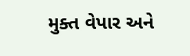મુક્ત વેપાર અને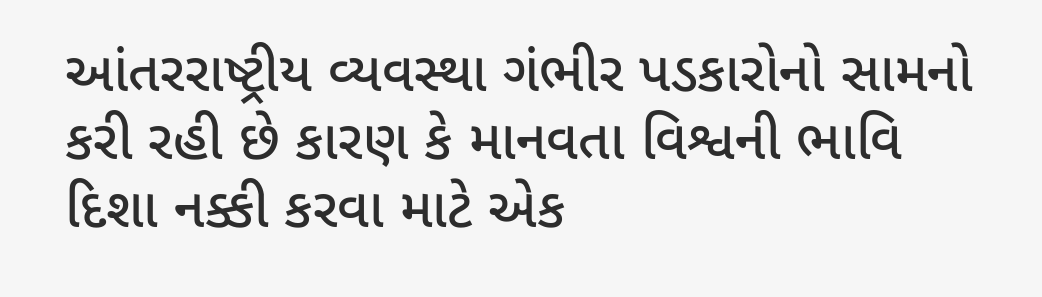આંતરરાષ્ટ્રીય વ્યવસ્થા ગંભીર પડકારોનો સામનો કરી રહી છે કારણ કે માનવતા વિશ્વની ભાવિ દિશા નક્કી કરવા માટે એક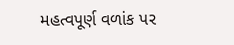મહત્વપૂર્ણ વળાંક પર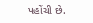પહોંચી છે.